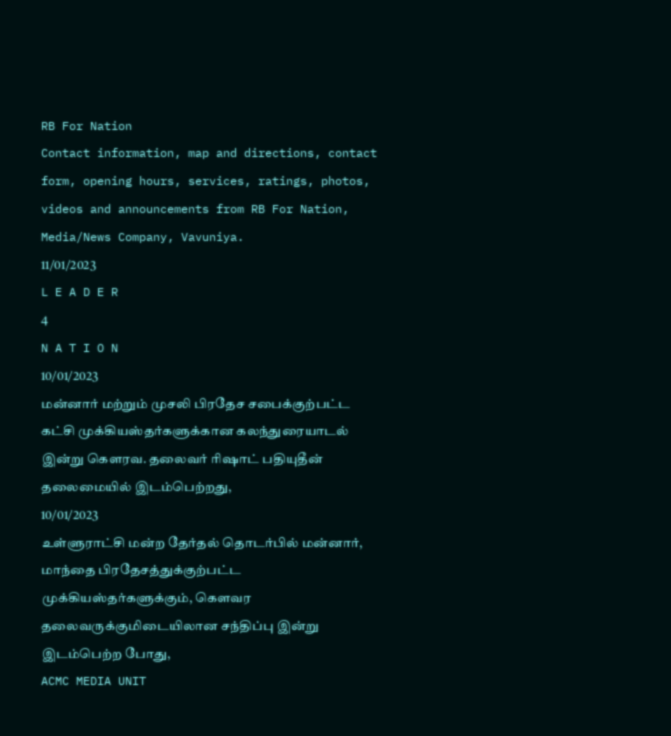RB For Nation
Contact information, map and directions, contact form, opening hours, services, ratings, photos, videos and announcements from RB For Nation, Media/News Company, Vavuniya.
11/01/2023
L E A D E R
4
N A T I O N
10/01/2023
மன்னார் மற்றும் முசலி பிரதேச சபைக்குற்பட்ட கட்சி முக்கியஸ்தர்களுக்கான கலந்துரையாடல் இன்று கெளரவ. தலைவர் ரிஷாட் பதியுதீன் தலைமையில் இடம்பெற்றது,
10/01/2023
உள்ளுராட்சி மன்ற தேர்தல் தொடர்பில் மன்னார், மாந்தை பிரதேசத்துக்குற்பட்ட முக்கியஸ்தர்களுக்கும், கெளவர தலைவருக்குமிடையிலான சந்திப்பு இன்று இடம்பெற்ற போது,
ACMC MEDIA UNIT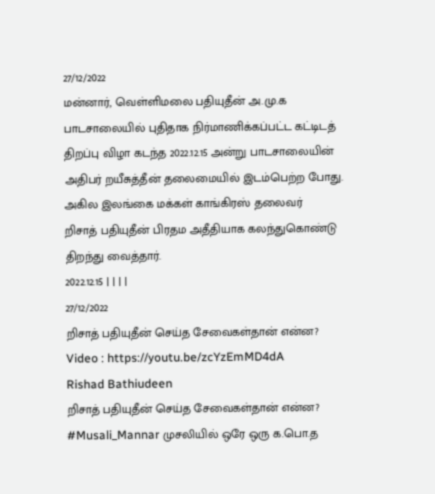27/12/2022
மன்னார், வெள்ளிமலை பதியுதீன் அ.மு.க பாடசாலையில் புதிதாக நிர்மாணிக்கப்பட்ட கட்டிடத் திறப்பு விழா கடந்த 2022.12.15 அன்று பாடசாலையின் அதிபர் றயீசுத்தீன் தலைமையில் இடம்பெற்ற போது. அகில இலங்கை மக்கள் காங்கிரஸ் தலைவர்
றிசாத் பதியுதீன் பிரதம அதீதியாக கலந்துகொண்டு திறந்து வைத்தார்.
2022.12.15 | | | |
27/12/2022
றிசாத் பதியுதீன் செய்த சேவைகள்தான் என்ன?
Video : https://youtu.be/zcYzEmMD4dA
Rishad Bathiudeen
றிசாத் பதியுதீன் செய்த சேவைகள்தான் என்ன? #Musali_Mannar முசலியில் ஒரே ஒரு க.பொ.த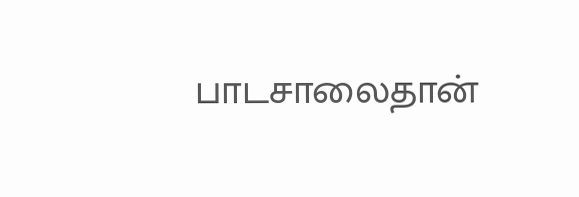பாடசாலைதான்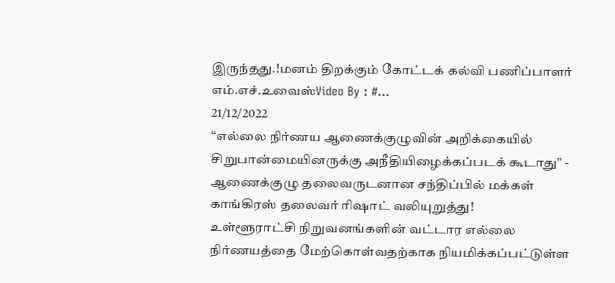இருந்தது.!மனம் திறக்கும் கோட்டக் கல்வி பணிப்பாளர் எம்.எச்.உவைஸ்Video By : #...
21/12/2022
“எல்லை நிர்ணய ஆணைக்குழுவின் அறிக்கையில் சிறுபான்மையினருக்கு அநீதியிழைக்கப்படக் கூடாது” - ஆணைக்குழு தலைவருடனான சந்திப்பில் மக்கள் காங்கிரஸ் தலைவர் ரிஷாட் வலியுறுத்து!
உள்ளூராட்சி நிறுவனங்களின் வட்டார எல்லை நிர்ணயத்தை மேற்கொள்வதற்காக நியமிக்கப்பட்டுள்ள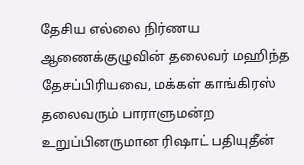தேசிய எல்லை நிர்ணய ஆணைக்குழுவின் தலைவர் மஹிந்த தேசப்பிரியவை, மக்கள் காங்கிரஸ் தலைவரும் பாராளுமன்ற உறுப்பினருமான ரிஷாட் பதியுதீன்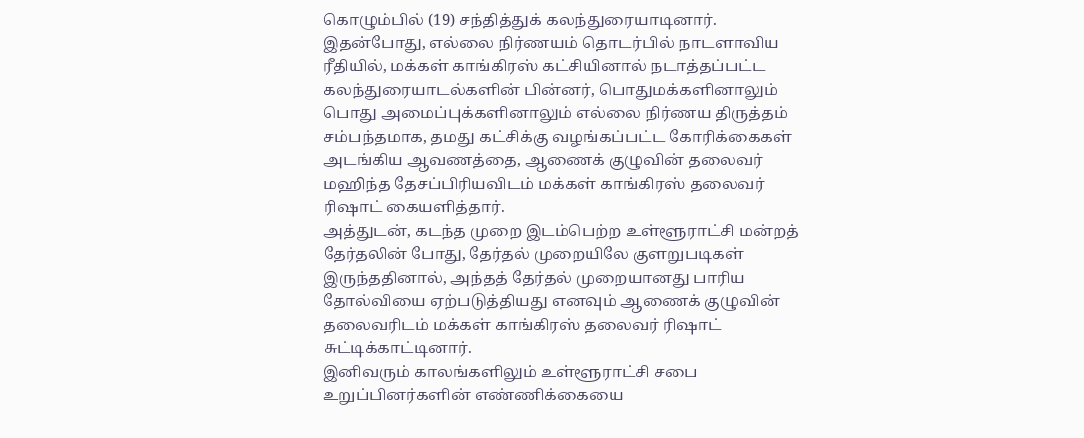கொழும்பில் (19) சந்தித்துக் கலந்துரையாடினார்.
இதன்போது, எல்லை நிர்ணயம் தொடர்பில் நாடளாவிய ரீதியில், மக்கள் காங்கிரஸ் கட்சியினால் நடாத்தப்பட்ட கலந்துரையாடல்களின் பின்னர், பொதுமக்களினாலும் பொது அமைப்புக்களினாலும் எல்லை நிர்ணய திருத்தம் சம்பந்தமாக, தமது கட்சிக்கு வழங்கப்பட்ட கோரிக்கைகள் அடங்கிய ஆவணத்தை, ஆணைக் குழுவின் தலைவர் மஹிந்த தேசப்பிரியவிடம் மக்கள் காங்கிரஸ் தலைவர் ரிஷாட் கையளித்தார்.
அத்துடன், கடந்த முறை இடம்பெற்ற உள்ளூராட்சி மன்றத் தேர்தலின் போது, தேர்தல் முறையிலே குளறுபடிகள் இருந்ததினால், அந்தத் தேர்தல் முறையானது பாரிய தோல்வியை ஏற்படுத்தியது எனவும் ஆணைக் குழுவின் தலைவரிடம் மக்கள் காங்கிரஸ் தலைவர் ரிஷாட் சுட்டிக்காட்டினார்.
இனிவரும் காலங்களிலும் உள்ளூராட்சி சபை உறுப்பினர்களின் எண்ணிக்கையை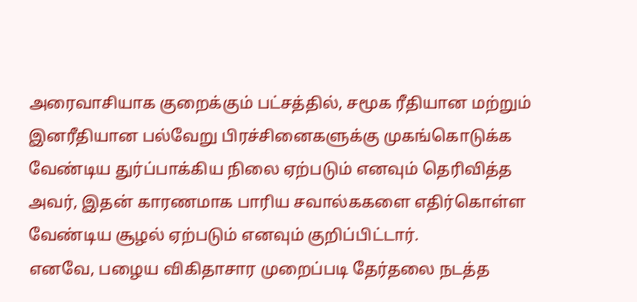அரைவாசியாக குறைக்கும் பட்சத்தில், சமூக ரீதியான மற்றும் இனரீதியான பல்வேறு பிரச்சினைகளுக்கு முகங்கொடுக்க வேண்டிய துர்ப்பாக்கிய நிலை ஏற்படும் எனவும் தெரிவித்த அவர், இதன் காரணமாக பாரிய சவால்ககளை எதிர்கொள்ள வேண்டிய சூழல் ஏற்படும் எனவும் குறிப்பிட்டார்.
எனவே, பழைய விகிதாசார முறைப்படி தேர்தலை நடத்த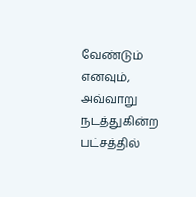வேண்டும் எனவும், அவ்வாறு நடத்துகின்ற பட்சத்தில்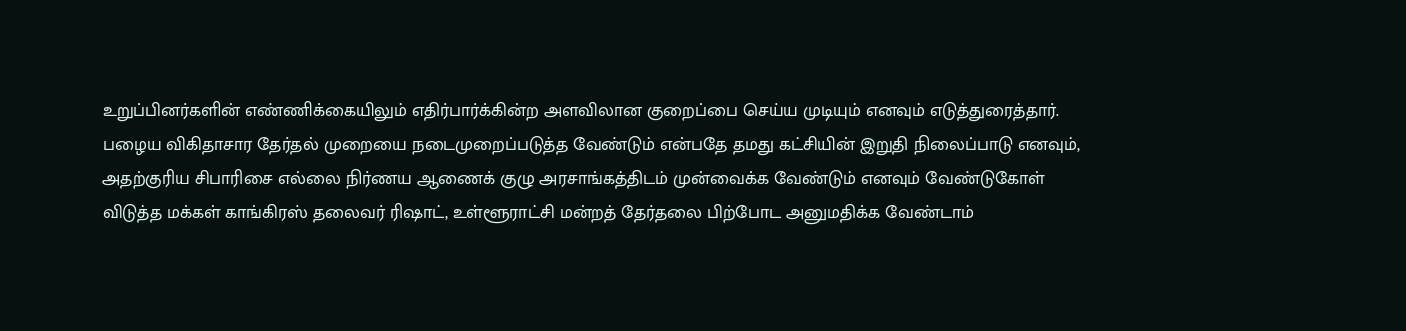உறுப்பினர்களின் எண்ணிக்கையிலும் எதிர்பார்க்கின்ற அளவிலான குறைப்பை செய்ய முடியும் எனவும் எடுத்துரைத்தார்.
பழைய விகிதாசார தேர்தல் முறையை நடைமுறைப்படுத்த வேண்டும் என்பதே தமது கட்சியின் இறுதி நிலைப்பாடு எனவும், அதற்குரிய சிபாரிசை எல்லை நிர்ணய ஆணைக் குழு அரசாங்கத்திடம் முன்வைக்க வேண்டும் எனவும் வேண்டுகோள் விடுத்த மக்கள் காங்கிரஸ் தலைவர் ரிஷாட், உள்ளூராட்சி மன்றத் தேர்தலை பிற்போட அனுமதிக்க வேண்டாம்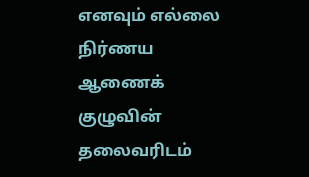எனவும் எல்லை நிர்ணய ஆணைக் குழுவின் தலைவரிடம்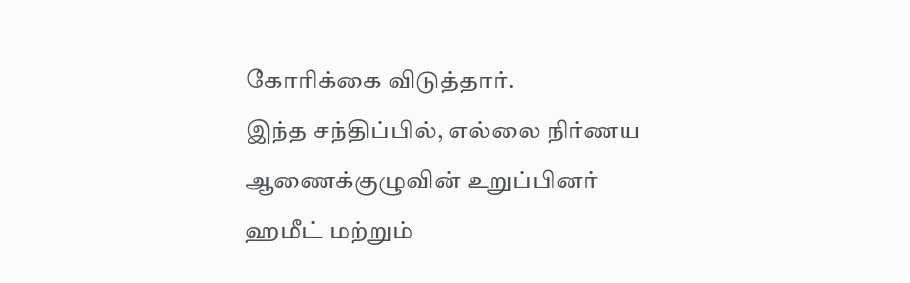கோரிக்கை விடுத்தார்.
இந்த சந்திப்பில், எல்லை நிர்ணய ஆணைக்குழுவின் உறுப்பினர் ஹமீட் மற்றும்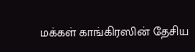மக்கள் காங்கிரஸின் தேசிய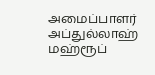அமைப்பாளர் அப்துல்லாஹ் மஹ்ரூப்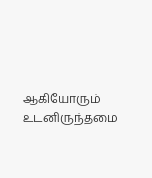ஆகியோரும் உடனிருந்தமை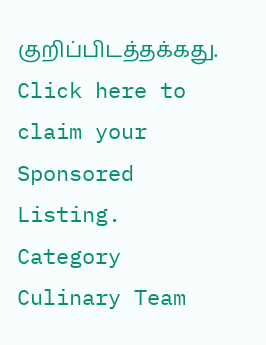குறிப்பிடத்தக்கது.
Click here to claim your Sponsored Listing.
Category
Culinary Team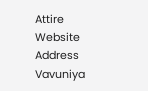Attire
Website
Address
Vavuniya